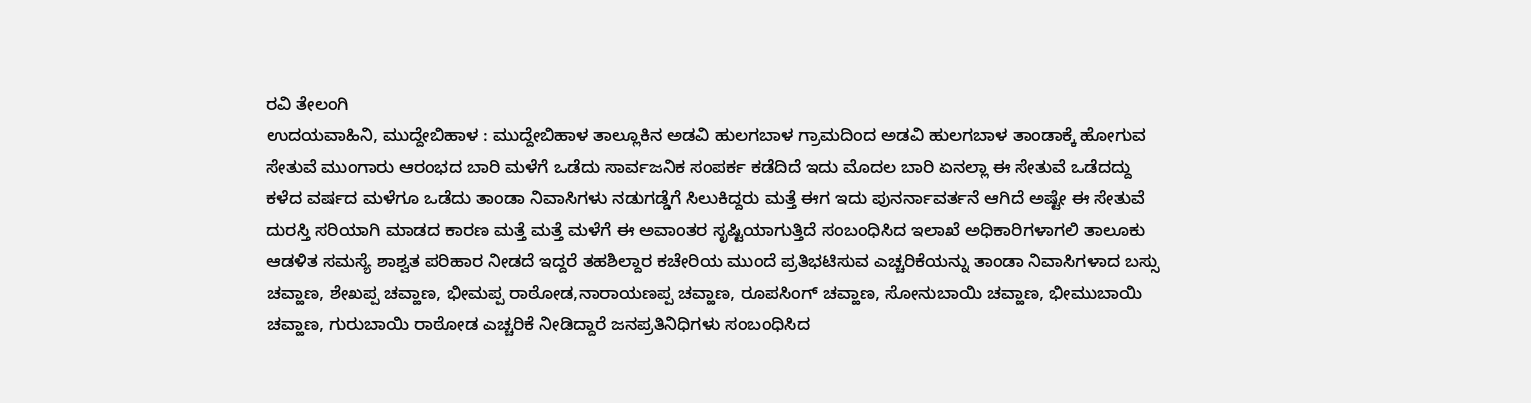ರವಿ ತೇಲಂಗಿ
ಉದಯವಾಹಿನಿ, ಮುದ್ದೇಬಿಹಾಳ : ಮುದ್ದೇಬಿಹಾಳ ತಾಲ್ಲೂಕಿನ ಅಡವಿ ಹುಲಗಬಾಳ ಗ್ರಾಮದಿಂದ ಅಡವಿ ಹುಲಗಬಾಳ ತಾಂಡಾಕ್ಕೆ ಹೋಗುವ ಸೇತುವೆ ಮುಂಗಾರು ಆರಂಭದ ಬಾರಿ ಮಳೆಗೆ ಒಡೆದು ಸಾರ್ವಜನಿಕ ಸಂಪರ್ಕ ಕಡೆದಿದೆ ಇದು ಮೊದಲ ಬಾರಿ ಏನಲ್ಲಾ ಈ ಸೇತುವೆ ಒಡೆದದ್ದು ಕಳೆದ ವರ್ಷದ ಮಳೆಗೂ ಒಡೆದು ತಾಂಡಾ ನಿವಾಸಿಗಳು ನಡುಗಡ್ಡೆಗೆ ಸಿಲುಕಿದ್ದರು ಮತ್ತೆ ಈಗ ಇದು ಪುನರ್ನಾವರ್ತನೆ ಆಗಿದೆ ಅಷ್ಟೇ ಈ ಸೇತುವೆ ದುರಸ್ತಿ ಸರಿಯಾಗಿ ಮಾಡದ ಕಾರಣ ಮತ್ತೆ ಮತ್ತೆ ಮಳೆಗೆ ಈ ಅವಾಂತರ ಸೃಷ್ಟಿಯಾಗುತ್ತಿದೆ ಸಂಬಂಧಿಸಿದ ಇಲಾಖೆ ಅಧಿಕಾರಿಗಳಾಗಲಿ ತಾಲೂಕು ಆಡಳಿತ ಸಮಸ್ಯೆ ಶಾಶ್ವತ ಪರಿಹಾರ ನೀಡದೆ ಇದ್ದರೆ ತಹಶಿಲ್ದಾರ ಕಚೇರಿಯ ಮುಂದೆ ಪ್ರತಿಭಟಿಸುವ ಎಚ್ಚರಿಕೆಯನ್ನು ತಾಂಡಾ ನಿವಾಸಿಗಳಾದ ಬಸ್ಸು ಚವ್ಹಾಣ, ಶೇಖಪ್ಪ ಚವ್ಹಾಣ, ಭೀಮಪ್ಪ ರಾಠೋಡ,ನಾರಾಯಣಪ್ಪ ಚವ್ಹಾಣ, ರೂಪಸಿಂಗ್ ಚವ್ಹಾಣ, ಸೋನುಬಾಯಿ ಚವ್ಹಾಣ, ಭೀಮುಬಾಯಿ ಚವ್ಹಾಣ, ಗುರುಬಾಯಿ ರಾಠೋಡ ಎಚ್ಚರಿಕೆ ನೀಡಿದ್ದಾರೆ ಜನಪ್ರತಿನಿಧಿಗಳು ಸಂಬಂಧಿಸಿದ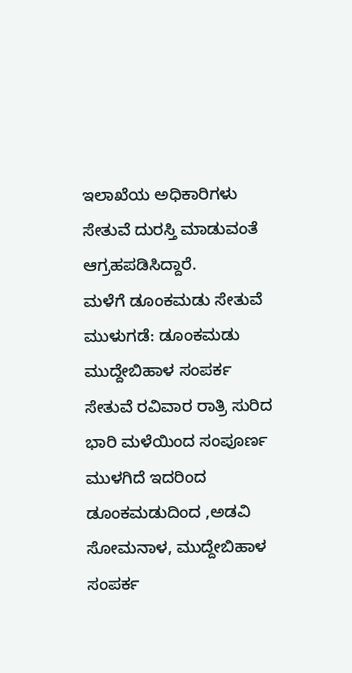ಇಲಾಖೆಯ ಅಧಿಕಾರಿಗಳು ಸೇತುವೆ ದುರಸ್ತಿ ಮಾಡುವಂತೆ ಆಗ್ರಹಪಡಿಸಿದ್ದಾರೆ.
ಮಳೆಗೆ ಡೂಂಕಮಡು ಸೇತುವೆ ಮುಳುಗಡೆ: ಡೂಂಕಮಡು ಮುದ್ದೇಬಿಹಾಳ ಸಂಪರ್ಕ ಸೇತುವೆ ರವಿವಾರ ರಾತ್ರಿ ಸುರಿದ ಭಾರಿ ಮಳೆಯಿಂದ ಸಂಪೂರ್ಣ ಮುಳಗಿದೆ ಇದರಿಂದ ಡೂಂಕಮಡುದಿಂದ ,ಅಡವಿ ಸೋಮನಾಳ, ಮುದ್ದೇಬಿಹಾಳ ಸಂಪರ್ಕ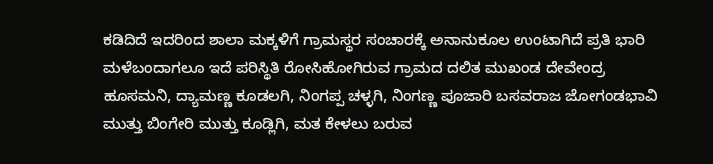ಕಡಿದಿದೆ ಇದರಿಂದ ಶಾಲಾ ಮಕ್ಕಳಿಗೆ ಗ್ರಾಮಸ್ಥರ ಸಂಚಾರಕ್ಕೆ ಅನಾನುಕೂಲ ಉಂಟಾಗಿದೆ ಪ್ರತಿ ಭಾರಿ ಮಳೆಬಂದಾಗಲೂ ಇದೆ ಪರಿಸ್ಥಿತಿ ರೋಸಿಹೋಗಿರುವ ಗ್ರಾಮದ ದಲಿತ ಮುಖಂಡ ದೇವೇಂದ್ರ ಹೂಸಮನಿ, ದ್ಯಾಮಣ್ಣ ಕೂಡಲಗಿ, ನಿಂಗಪ್ಪ ಚಳ್ಳಗಿ, ನಿಂಗಣ್ಣ ಪೂಜಾರಿ ಬಸವರಾಜ ಜೋಗಂಡಭಾವಿ ಮುತ್ತು ಬಿಂಗೇರಿ ಮುತ್ತು ಕೂಡ್ಲಿಗಿ, ಮತ ಕೇಳಲು ಬರುವ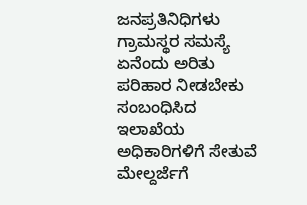ಜನಪ್ರತಿನಿಧಿಗಳು ಗ್ರಾಮಸ್ಥರ ಸಮಸ್ಯೆ ಏನೆಂದು ಅರಿತು ಪರಿಹಾರ ನೀಡಬೇಕು ಸಂಬಂಧಿಸಿದ ಇಲಾಖೆಯ ಅಧಿಕಾರಿಗಳಿಗೆ ಸೇತುವೆ ಮೇಲ್ದರ್ಜೆಗೆ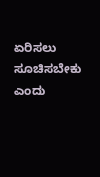ಏರಿಸಲು ಸೂಚಿಸಬೇಕು ಎಂದು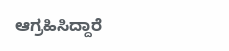ಆಗ್ರಹಿಸಿದ್ದಾರೆ